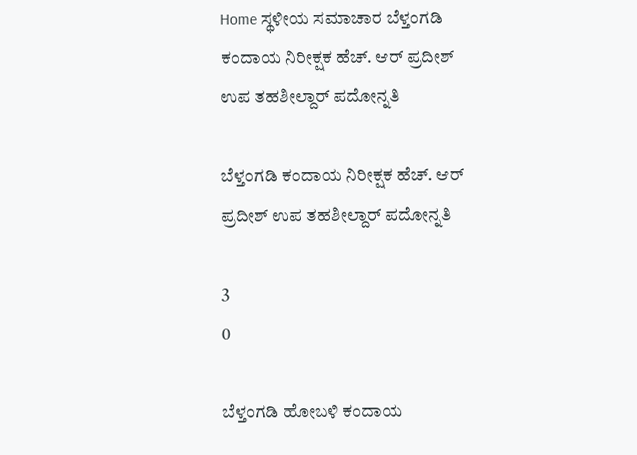Home ಸ್ಥಳೀಯ ಸಮಾಚಾರ ಬೆಳ್ತಂಗಡಿ ಕಂದಾಯ ನಿರೀಕ್ಷಕ ಹೆಚ್. ಆರ್ ಪ್ರದೀಶ್ ಉಪ ತಹಶೀಲ್ದಾರ್ ಪದೋನ್ನತಿ

ಬೆಳ್ತಂಗಡಿ ಕಂದಾಯ ನಿರೀಕ್ಷಕ ಹೆಚ್. ಆರ್ ಪ್ರದೀಶ್ ಉಪ ತಹಶೀಲ್ದಾರ್ ಪದೋನ್ನತಿ

3
0

ಬೆಳ್ತಂಗಡಿ ಹೋಬಳಿ ಕಂದಾಯ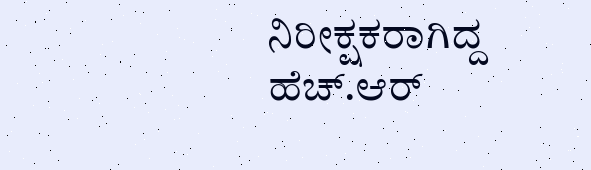ನಿರೀಕ್ಷಕರಾಗಿದ್ದ ಹೆಚ್.ಆರ್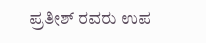ಪ್ರತೀಶ್ ರವರು ಉಪ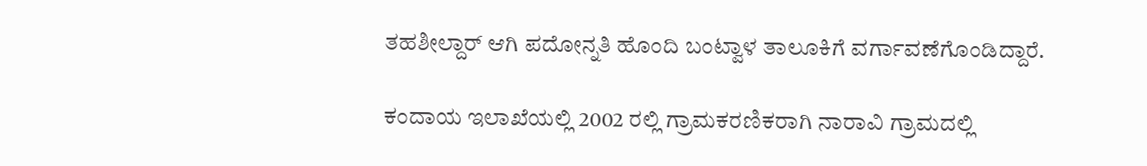ತಹಶೀಲ್ದಾರ್ ಆಗಿ ಪದೋನ್ನತಿ ಹೊಂದಿ ಬಂಟ್ವಾಳ ತಾಲೂಕಿಗೆ ವರ್ಗಾವಣೆಗೊಂಡಿದ್ದಾರೆ.

ಕಂದಾಯ ಇಲಾಖೆಯಲ್ಲಿ 2002 ರಲ್ಲಿ ಗ್ರಾಮಕರಣಿಕರಾಗಿ ನಾರಾವಿ ಗ್ರಾಮದಲ್ಲಿ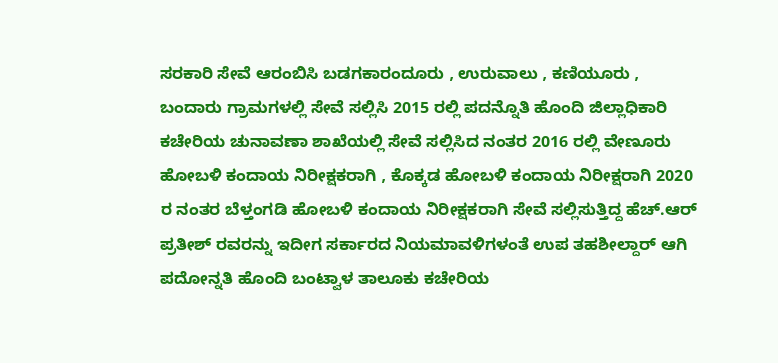ಸರಕಾರಿ ಸೇವೆ ಆರಂಬಿಸಿ ಬಡಗಕಾರಂದೂರು , ಉರುವಾಲು , ಕಣಿಯೂರು , ಬಂದಾರು ಗ್ರಾಮಗಳಲ್ಲಿ ಸೇವೆ ಸಲ್ಲಿಸಿ 2015 ರಲ್ಲಿ ಪದನ್ನೊತಿ ಹೊಂದಿ ಜಿಲ್ಲಾಧಿಕಾರಿ ಕಚೇರಿಯ ಚುನಾವಣಾ ಶಾಖೆಯಲ್ಲಿ ಸೇವೆ ಸಲ್ಲಿಸಿದ ನಂತರ 2016 ರಲ್ಲಿ ವೇಣೂರು ಹೋಬಳಿ ಕಂದಾಯ ನಿರೀಕ್ಷಕರಾಗಿ , ಕೊಕ್ಕಡ ಹೋಬಳಿ ಕಂದಾಯ ನಿರೀಕ್ಷರಾಗಿ 2020 ರ ನಂತರ ಬೆಳ್ತಂಗಡಿ ಹೋಬಳಿ ಕಂದಾಯ ನಿರೀಕ್ಷಕರಾಗಿ ಸೇವೆ ಸಲ್ಲಿಸುತ್ತಿದ್ದ ಹೆಚ್.ಆರ್ ಪ್ರತೀಶ್ ರವರನ್ನು ಇದೀಗ ಸರ್ಕಾರದ ನಿಯಮಾವಳಿಗಳಂತೆ ಉಪ ತಹಶೀಲ್ದಾರ್ ಆಗಿ ಪದೋನ್ನತಿ ಹೊಂದಿ ಬಂಟ್ವಾಳ ತಾಲೂಕು ಕಚೇರಿಯ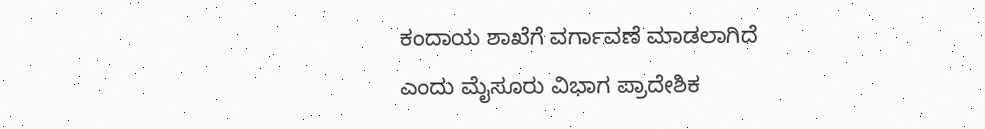ಕಂದಾಯ ಶಾಖೆಗೆ ವರ್ಗಾವಣೆ ಮಾಡಲಾಗಿದೆ ಎಂದು ಮೈಸೂರು ವಿಭಾಗ ಪ್ರಾದೇಶಿಕ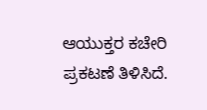ಆಯುಕ್ತರ ಕಚೇರಿ ಪ್ರಕಟಣೆ ತಿಳಿಸಿದೆ.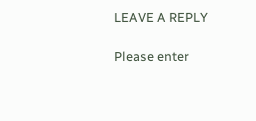LEAVE A REPLY

Please enter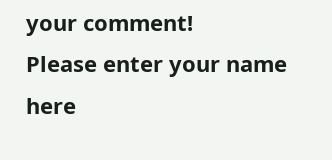your comment!
Please enter your name here